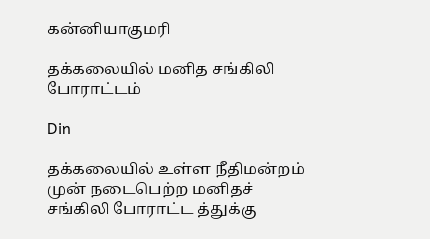கன்னியாகுமரி

தக்கலையில் மனித சங்கிலி போராட்டம்

Din

தக்கலையில் உள்ள நீதிமன்றம் முன் நடைபெற்ற மனிதச் சங்கிலி போராட்ட த்துக்கு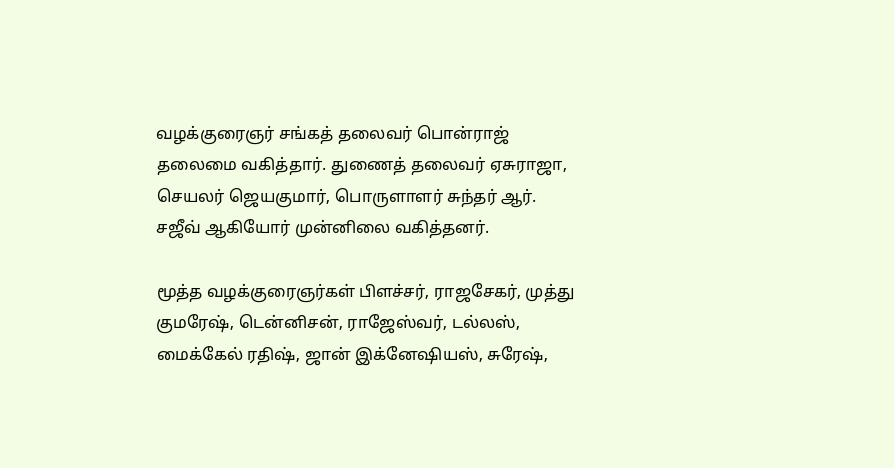வழக்குரைஞர் சங்கத் தலைவர் பொன்ராஜ் தலைமை வகித்தார். துணைத் தலைவர் ஏசுராஜா, செயலர் ஜெயகுமார், பொருளாளர் சுந்தர் ஆர். சஜீவ் ஆகியோர் முன்னிலை வகித்தனர்.

மூத்த வழக்குரைஞர்கள் பிளச்சர், ராஜசேகர், முத்து குமரேஷ், டென்னிசன், ராஜேஸ்வர், டல்லஸ், மைக்கேல் ரதிஷ், ஜான் இக்னேஷியஸ், சுரேஷ்,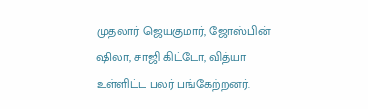முதலார் ஜெயகுமார், ஜோஸ்பின் ஷிலா, சாஜி கிட்டோ, வித்யா உள்ளிட்ட பலர் பங்கேற்றனர்.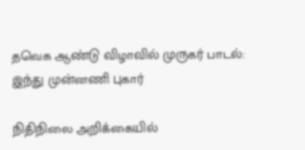தவெக ஆண்டு விழாவில் முருகர் பாடல்: இந்து முன்னணி புகார்

நிதிநிலை அறிக்கையில்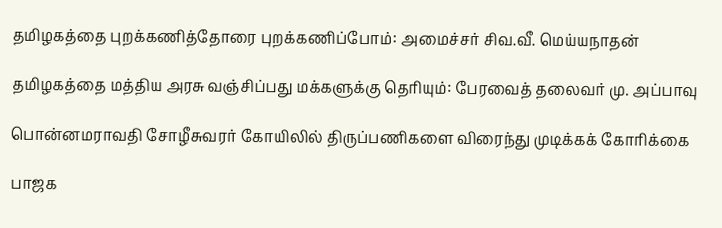தமிழகத்தை புறக்கணித்தோரை புறக்கணிப்போம்: அமைச்சர் சிவ.வீ. மெய்யநாதன்

தமிழகத்தை மத்திய அரசு வஞ்சிப்பது மக்களுக்கு தெரியும்: பேரவைத் தலைவர் மு. அப்பாவு

பொன்னமராவதி சோழீசுவரர் கோயிலில் திருப்பணிகளை விரைந்து முடிக்கக் கோரிக்கை

பாஜக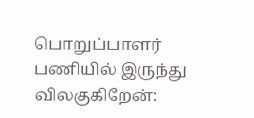பொறுப்பாளர் பணியில் இருந்து விலகுகிறேன்: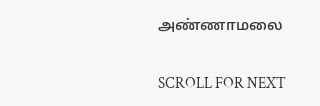அண்ணாமலை

SCROLL FOR NEXT